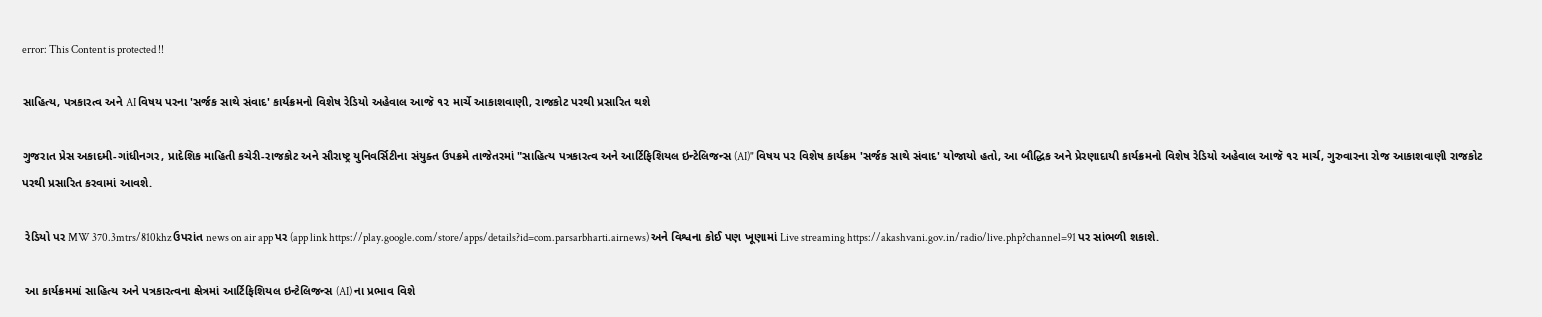error: This Content is protected !!

સાહિત્ય, પત્રકારત્વ અને AI વિષય પરના 'સર્જક સાથે સંવાદ' કાર્યક્રમનો વિશેષ રેડિયો અહેવાલ આજૅ ૧૨ માર્ચે આકાશવાણી, રાજકોટ પરથી પ્રસારિત થશે

ગુજરાત પ્રેસ અકાદમી-ગાંધીનગર, પ્રાદેશિક માહિતી કચેરી-રાજકોટ અને સૌરાષ્ટ્ર યુનિવર્સિટીના સંયુક્ત ઉપક્રમે તાજેતરમાં "સાહિત્ય પત્રકારત્વ અને આર્ટિફિશિયલ ઇન્ટેલિજન્સ (AI)" વિષય પર વિશેષ કાર્યક્રમ 'સર્જક સાથે સંવાદ' યોજાયો હતો, આ બૌદ્ધિક અને પ્રેરણાદાયી કાર્યક્રમનો વિશેષ રેડિયો અહેવાલ આજૅ ૧૨ માર્ચ, ગુરુવારના રોજ આકાશવાણી રાજકોટ પરથી પ્રસારિત કરવામાં આવશે.

 રેડિયો પર MW 370.3mtrs/810khz ઉપરાંત news on air app પર (app link https://play.google.com/store/apps/details?id=com.parsarbharti.airnews) અને વિશ્વના કોઈ પણ ખૂણામાં Live streaming https://akashvani.gov.in/radio/live.php?channel=91 પર સાંભળી શકાશે.

 આ કાર્યક્રમમાં સાહિત્ય અને પત્રકારત્વના ક્ષેત્રમાં આર્ટિફિશિયલ ઇન્ટેલિજન્સ (AI) ના પ્રભાવ વિશે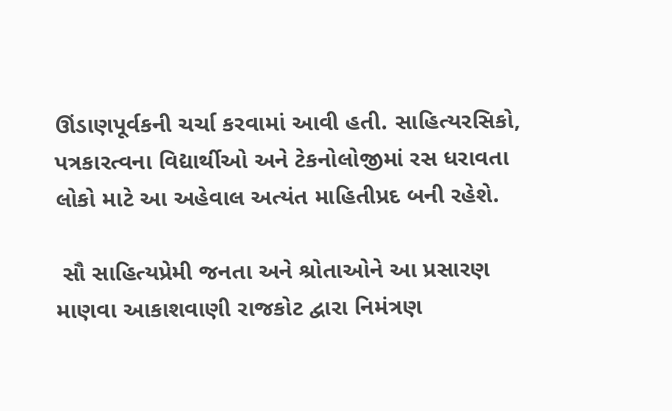ઊંડાણપૂર્વકની ચર્ચા કરવામાં આવી હતી. સાહિત્યરસિકો, પત્રકારત્વના વિદ્યાર્થીઓ અને ટેકનોલોજીમાં રસ ધરાવતા લોકો માટે આ અહેવાલ અત્યંત માહિતીપ્રદ બની રહેશે.

 સૌ સાહિત્યપ્રેમી જનતા અને શ્રોતાઓને આ પ્રસારણ માણવા આકાશવાણી રાજકોટ દ્વારા નિમંત્રણ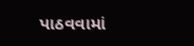પાઠવવામાં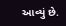આવ્યું છે.